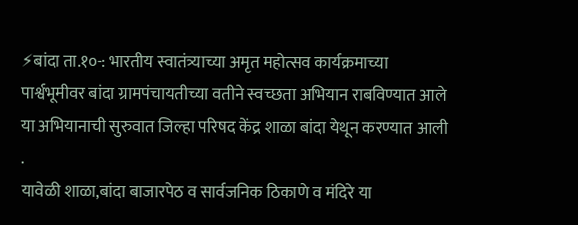⚡बांदा ता.१०-: भारतीय स्वातंत्र्याच्या अमृत महोत्सव कार्यक्रमाच्या पार्श्वभूमीवर बांदा ग्रामपंचायतीच्या वतीने स्वच्छता अभियान राबविण्यात आले या अभियानाची सुरुवात जिल्हा परिषद केंद्र शाळा बांदा येथून करण्यात आली .
यावेळी शाळा,बांदा बाजारपेठ व सार्वजनिक ठिकाणे व मंदिरे या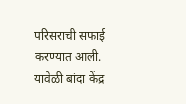परिसराची सफाई करण्यात आली. यावेळी बांदा केंद्र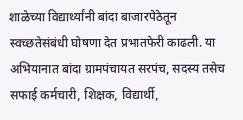शाळेच्या विद्यार्थ्यांनी बांदा बाजारपेठेतून स्वच्छतेसंबंधी घोषणा देत प्रभातफेरी काढली. या अभियानात बांदा ग्रामपंचायत सरपंच, सदस्य तसेच सफाई कर्मचारी, शिक्षक, विद्यार्थी,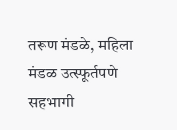तरूण मंडळे, महिला मंडळ उत्स्फूर्तपणे सहभागी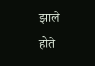झाले होते